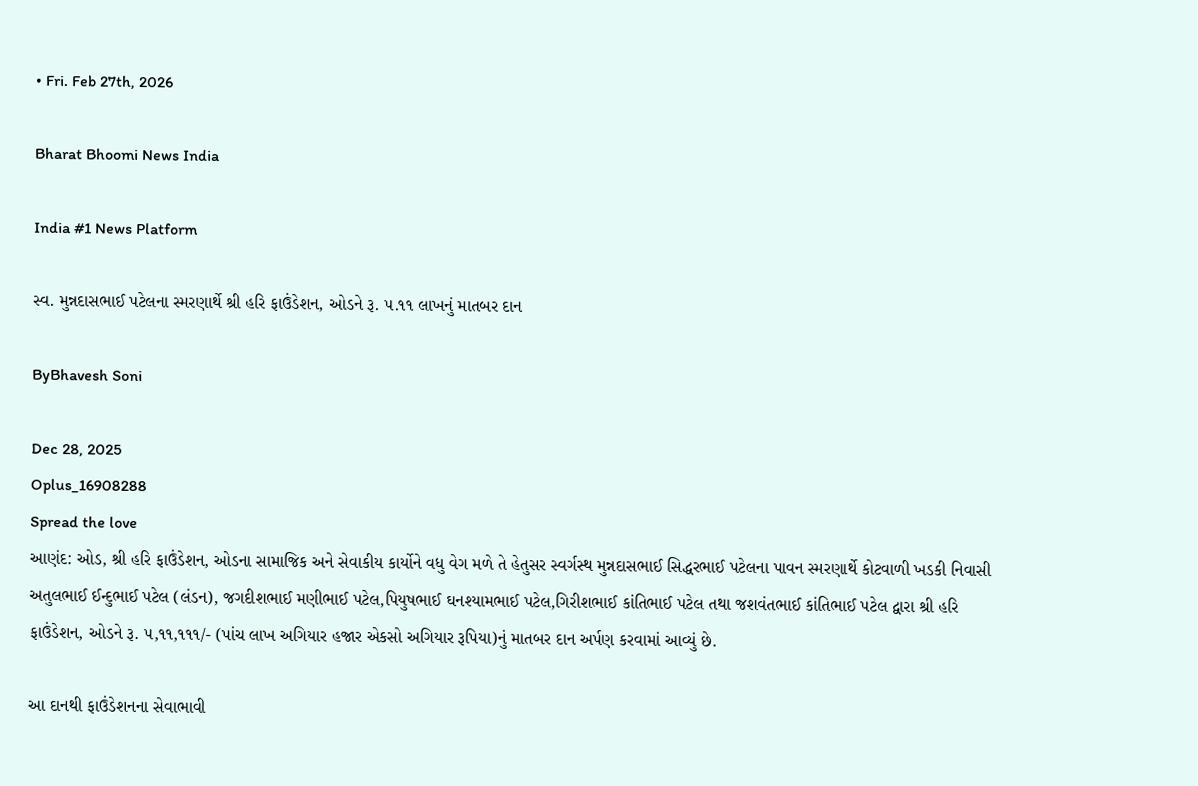• Fri. Feb 27th, 2026

Bharat Bhoomi News India

India #1 News Platform

સ્વ. મુન્નદાસભાઈ પટેલના સ્મરણાર્થે શ્રી હરિ ફાઉંડેશન, ઓડને રૂ. ૫.૧૧ લાખનું માતબર દાન

ByBhavesh Soni

Dec 28, 2025
Oplus_16908288
Spread the love
આણંદ: ઓડ, શ્રી હરિ ફાઉંડેશન, ઓડના સામાજિક અને સેવાકીય કાર્યોને વધુ વેગ મળે તે હેતુસર સ્વર્ગસ્થ મુન્નદાસભાઈ સિદ્ધરભાઈ પટેલના પાવન સ્મરણાર્થે કોટવાળી ખડકી નિવાસી અતુલભાઈ ઈન્દુભાઈ પટેલ (લંડન), જગદીશભાઈ મણીભાઈ પટેલ,પિયુષભાઈ ઘનશ્યામભાઈ પટેલ,ગિરીશભાઈ કાંતિભાઈ પટેલ તથા જશવંતભાઈ કાંતિભાઈ પટેલ દ્વારા શ્રી હરિ ફાઉંડેશન, ઓડને રૂ. ૫,૧૧,૧૧૧/- (પાંચ લાખ અગિયાર હજાર એકસો અગિયાર રૂપિયા)નું માતબર દાન અર્પણ કરવામાં આવ્યું છે.

આ દાનથી ફાઉંડેશનના સેવાભાવી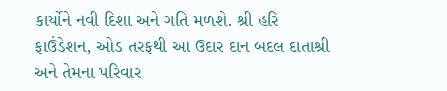કાર્યોને નવી દિશા અને ગતિ મળશે. શ્રી હરિ ફાઉંડેશન, ઓડ તરફથી આ ઉદાર દાન બદલ દાતાશ્રી અને તેમના પરિવાર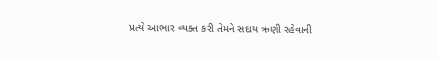પ્રત્યે આભાર વ્યક્ત કરી તેમને સદાય ઋણી રહેવાની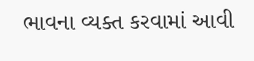ભાવના વ્યક્ત કરવામાં આવી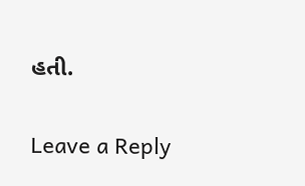હતી.

Leave a Reply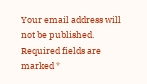Your email address will not be published. Required fields are marked *